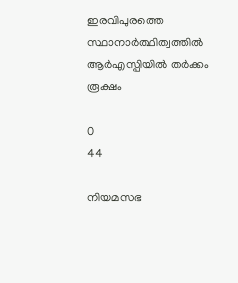ഇരവിപുരത്തെ സ്ഥാനാർത്ഥിത്വത്തിൽ ആർഎസ്പിയിൽ തർക്കം രൂക്ഷം

0
44

നിയമസഭ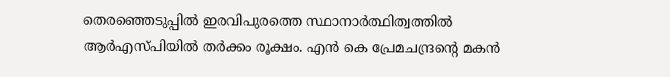തെരഞ്ഞെടുപ്പിൽ ഇരവിപുരത്തെ സ്ഥാനാർത്ഥിത്വത്തിൽ ആർഎസ്പിയിൽ തർക്കം രൂക്ഷം. എൻ കെ പ്രേമചന്ദ്രന്‍റെ മകൻ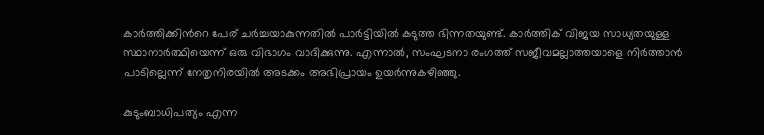കാർത്തിക്കിന്‍റെ പേര് ചർച്ചയാകുന്നതിൽ പാർട്ടിയിൽ കടുത്ത ഭിന്നതയുണ്ട്. കാർത്തിക് വിജയ സാധ്യതയുള്ള സ്ഥാനാർത്ഥിയെന്ന് ഒരു വിഭാഗം വാദിക്കുന്നു. എന്നാല്‍, സംഘടനാ രംഗത്ത് സജീവമല്ലാത്തയാളെ നിർത്താൻ പാടില്ലെന്ന് നേതൃനിരയിൽ അടക്കം അഭിപ്രായം ഉയർന്നുകഴിഞ്ഞു.

കുടുംബാധിപത്യം എന്ന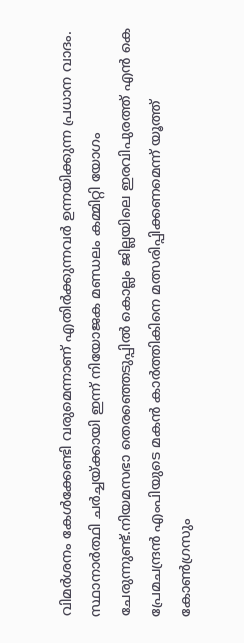വിമർശനം കേൾക്കേണ്ടി വരുമെന്നാണ് എതിർക്കുന്നവർ ഉന്നയിക്കുന്ന പ്രധാന വാദം. സ്ഥാനാർത്ഥി ചർച്ചയ്ക്കായി ഇന്ന് നിയോജക മണ്ഡലം കമ്മിറ്റി യോഗം ചേരുന്നുണ്ട്.നിയമസഭാ തെരഞ്ഞെടുപ്പിൽ കൊല്ലം ജില്ലയിലെ ഇരവിപുരത്ത് എൻ കെ പ്രേമചന്ദ്രൻ എംപിയുടെ മകൻ കാർത്തികിനെ മത്സരിപ്പിക്കണമെന്ന് യൂത്ത് കോൺഗ്രസും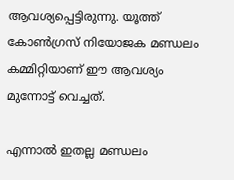ആവശ്യപ്പെട്ടിരുന്നു. യൂത്ത് കോൺഗ്രസ് നിയോജക മണ്ഡലം കമ്മിറ്റിയാണ് ഈ ആവശ്യം മുന്നോട്ട് വെച്ചത്.

എന്നാൽ ഇതല്ല മണ്ഡലം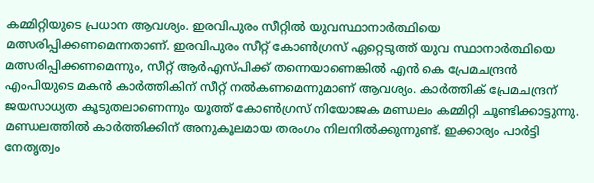കമ്മിറ്റിയുടെ പ്രധാന ആവശ്യം. ഇരവിപുരം സീറ്റിൽ യുവസ്ഥാനാർത്ഥിയെ മത്സരിപ്പിക്കണമെന്നതാണ്. ഇരവിപുരം സീറ്റ് കോൺഗ്രസ് ഏറ്റെടുത്ത് യുവ സ്ഥാനാർത്ഥിയെ മത്സരിപ്പിക്കണമെന്നും, സീറ്റ് ആർഎസ്‌പിക്ക് തന്നെയാണെങ്കിൽ എൻ കെ പ്രേമചന്ദ്രൻ എംപിയുടെ മകൻ കാർത്തികിന് സീറ്റ് നൽകണമെന്നുമാണ് ആവശ്യം. കാർത്തിക് പ്രേമചന്ദ്രന് ജയസാധ്യത കൂടുതലാണെന്നും യൂത്ത് കോൺഗ്രസ് നിയോജക മണ്ഡലം കമ്മിറ്റി ചൂണ്ടിക്കാട്ടുന്നു. മണ്ഡലത്തിൽ കാർത്തിക്കിന് അനുകൂലമായ തരംഗം നിലനിൽക്കുന്നുണ്ട്. ഇക്കാര്യം പാർട്ടി നേതൃത്വം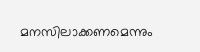മനസിലാക്കണമെന്നും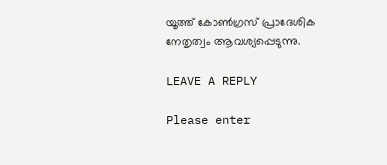യൂത്ത് കോൺഗ്രസ് പ്രാദേശിക നേതൃത്വം ആവശ്യപ്പെടുന്നു.

LEAVE A REPLY

Please enter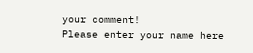your comment!
Please enter your name here